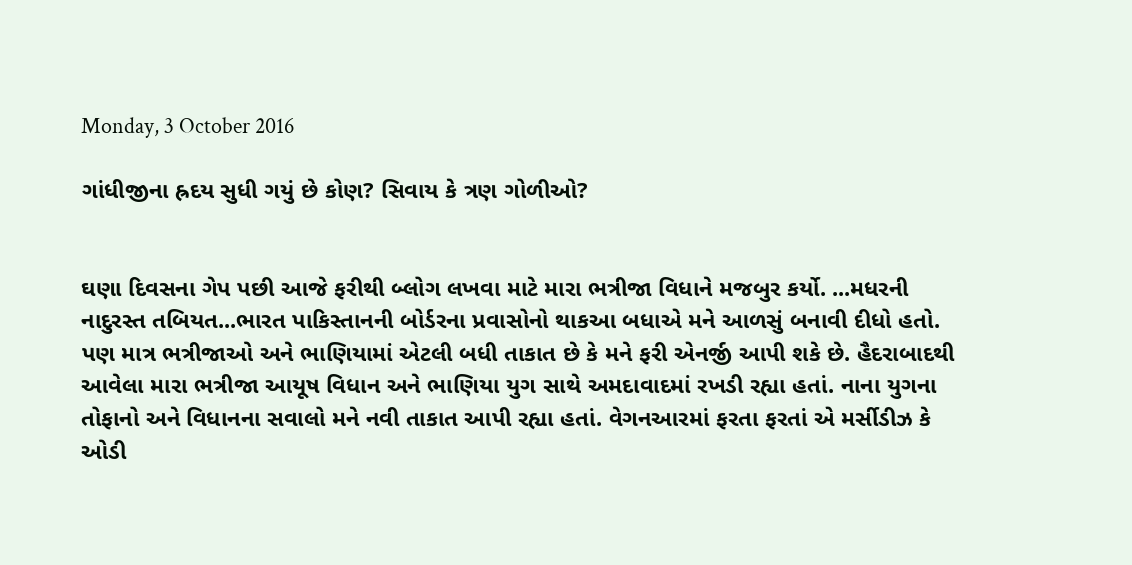Monday, 3 October 2016

ગાંધીજીના હ્રદય સુધી ગયું છે કોણ? સિવાય કે ત્રણ ગોળીઓ?


ઘણા દિવસના ગેપ પછી આજે ફરીથી બ્લોગ લખવા માટે મારા ભત્રીજા વિધાને મજબુર કર્યો. ...મધરની નાદુરસ્ત તબિયત...ભારત પાકિસ્તાનની બોર્ડરના પ્રવાસોનો થાકઆ બધાએ મને આળસું બનાવી દીધો હતો. પણ માત્ર ભત્રીજાઓ અને ભાણિયામાં એટલી બધી તાકાત છે કે મને ફરી એનર્જી આપી શકે છે. હૈદરાબાદથી આવેલા મારા ભત્રીજા આયૂષ વિધાન અને ભાણિયા યુગ સાથે અમદાવાદમાં રખડી રહ્યા હતાં. નાના યુગના તોફાનો અને વિધાનના સવાલો મને નવી તાકાત આપી રહ્યા હતાં. વેગનઆરમાં ફરતા ફરતાં એ મર્સીડીઝ કે ઓડી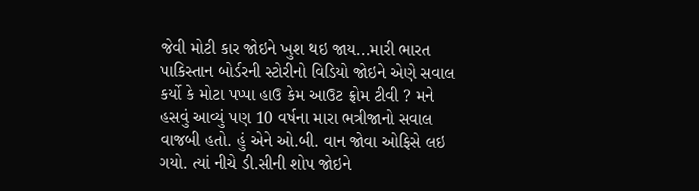જેવી મોટી કાર જોઇને ખુશ થઇ જાય...મારી ભારત પાકિસ્તાન બોર્ડરની સ્ટોરીનો વિડિયો જોઇને એણે સવાલ કર્યો કે મોટા પપ્પા હાઉ કેમ આઉટ ફ્રોમ ટીવી ? મને હસવું આવ્યું પણ 10 વર્ષના મારા ભત્રીજાનો સવાલ વાજબી હતો. હું એને ઓ.બી. વાન જોવા ઓફિસે લઇ ગયો. ત્યાં નીચે ડી.સીની શોપ જોઇને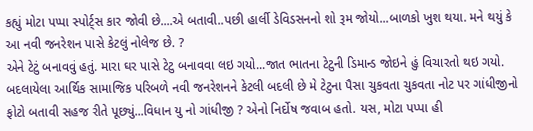કહ્યું મોટા પપ્પા સ્પોર્ટ્સ કાર જોવી છે....એ બતાવી..પછી હાર્લી ડેવિડસનનો શો રૂમ જોયો...બાળકો ખુશ થયા. મને થયું કે આ નવી જનરેશન પાસે કેટલું નોલેજ છે. ?
એને ટેટું બનાવવું હતું. મારા ઘર પાસે ટેટુ બનાવવા લઇ ગયો...જાત ભાતના ટેટુની ડિમાન્ડ જોઇને હું વિચારતો થઇ ગયો. બદલાયેલા આર્થિક સામાજિક પરિબળે નવી જનરેશનને કેટલી બદલી છે મે ટેટુના પૈસા ચુકવતા ચુકવતા નોટ પર ગાંધીજીનો ફોટો બતાવી સહજ રીતે પૂછ્યું...વિધાન યુ નો ગાંધીજી ? એનો નિર્દોષ જવાબ હતો. યસ, મોટા પપ્પા હી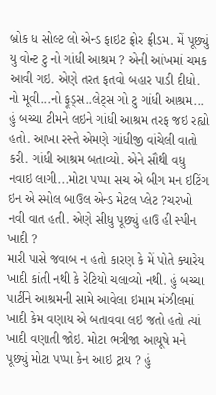બ્રોક ધ સોલ્ટ લો એન્ડ ફાઇટ ફ્રોર ફ્રીડમ. મેં પૂછ્યું યુ વોન્ટ ટુ નો ગાંધી આશ્રમ ? એની આંખમાં ચમક આવી ગઇ. એણે તરત ફતવો બહાર પાડી દીધો. નો મૂવી...નો ફૂડ્સ..લેટ્સ ગો ટુ ગાંધી આશ્રમ...
હું બચ્ચા ટીમને લઇને ગાંધી આશ્રમ તરફ જઇ રહ્યો હતો. આખા રસ્તે એમણે ગાંધીજી વાંચેલી વાતો કરી. ગાંધી આશ્રમ બતાવ્યો. એને સૌથી વધુ નવાઇ લાગી...મોટા પપ્પા સચ એ બીગ મન ઇટિંગ ઇન એ સ્મોલ બાઉલ એન્ડ મેટલ પ્લેટ ?ચરખો નવી વાત હતી. એણે સીધુ પૂછ્યું હાઉ હી સ્પીન ખાદી ?
મારી પાસે જવાબ ન હતો કારણ કે મેં પોતે ક્યારેય ખાદી કાંતી નથી કે રેટિયો ચલાવ્યો નથી. હું બચ્ચા પાર્ટીને આશ્રમની સામે આવેલા ઇમામ મંઝીલમાં ખાદી કેમ વણાય એ બતાવવા લઇ જતો હતો ત્યાં ખાદી વણાતી જોઇ. મોટા ભત્રીજા આયૂષે મને પૂછ્યું મોટા પપ્પા કેન આઇ ટ્રાય ? હું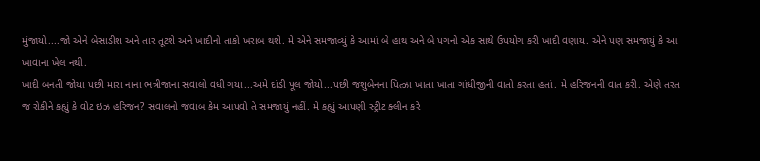મુંજાયો....જો એને બેસાડીશ અને તાર તૂટશે અને ખાદીનો તાકો ખરાબ થશે. મે એને સમજાવ્યું કે આમાં બે હાથ અને બે પગનો એક સાથે ઉપયોગ કરી ખાદી વણાય. એને પણ સમજાયું કે આ ખાવાના ખેલ નથી.
ખાદી બનતી જોયા પછી મારા નાના ભત્રીજાના સવાલો વધી ગયા...અમે દાંડી પૂલ જોયો...પછી જશુબેનના પિત્ઝા ખાતા ખાતા ગાંધીજીની વાતો કરતા હતાં. મે હરિજનની વાત કરી. એણે તરત જ રોકીને કહ્યું કે વોટ ઇઝ હરિજન? સવાલનો જવાબ કેમ આપવો તે સમજાયું નહીં. મે કહ્યું આપણી સ્ટ્રીટ ક્લીન કરે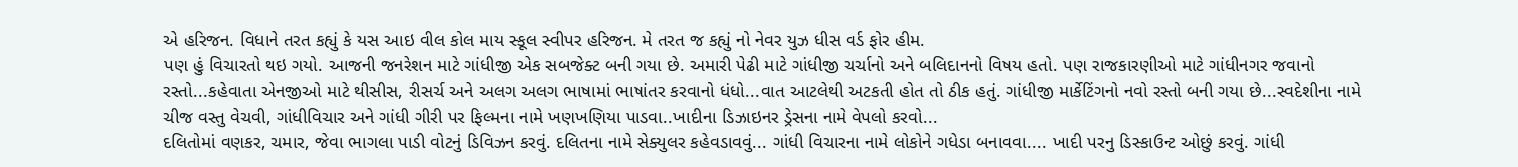એ હરિજન. વિધાને તરત કહ્યું કે યસ આઇ વીલ કોલ માય સ્કૂલ સ્વીપર હરિજન. મે તરત જ કહ્યું નો નેવર યુઝ ધીસ વર્ડ ફોર હીમ.
પણ હું વિચારતો થઇ ગયો. આજની જનરેશન માટે ગાંધીજી એક સબજેક્ટ બની ગયા છે. અમારી પેઢી માટે ગાંધીજી ચર્ચાનો અને બલિદાનનો વિષય હતો. પણ રાજકારણીઓ માટે ગાંધીનગર જવાનો રસ્તો...કહેવાતા એનજીઓ માટે થીસીસ, રીસર્ચ અને અલગ અલગ ભાષામાં ભાષાંતર કરવાનો ધંધો...વાત આટલેથી અટકતી હોત તો ઠીક હતું. ગાંધીજી માર્કેટિંગનો નવો રસ્તો બની ગયા છે...સ્વદેશીના નામે ચીજ વસ્તુ વેચવી, ગાંધીવિચાર અને ગાંધી ગીરી પર ફિલ્મના નામે ખણખણિયા પાડવા..ખાદીના ડિઝાઇનર ડ્રેસના નામે વેપલો કરવો...
દલિતોમાં વણકર, ચમાર, જેવા ભાગલા પાડી વોટનું ડિવિઝન કરવું. દલિતના નામે સેક્યુલર કહેવડાવવું... ગાંધી વિચારના નામે લોકોને ગધેડા બનાવવા.... ખાદી પરનુ ડિસ્કાઉન્ટ ઓછું કરવું. ગાંધી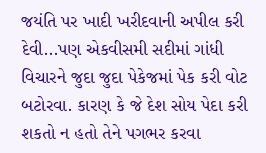જયંતિ પર ખાદી ખરીદવાની અપીલ કરી દેવી...પણ એકવીસમી સદીમાં ગાંધી વિચારને જુદા જુદા પેકેજમાં પેક કરી વોટ બટોરવા. કારણ કે જે દેશ સોય પેદા કરી શકતો ન હતો તેને પગભર કરવા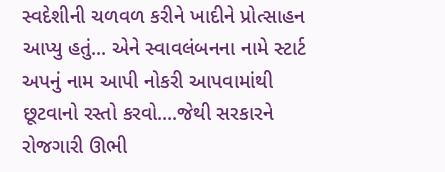સ્વદેશીની ચળવળ કરીને ખાદીને પ્રોત્સાહન આપ્યુ હતું... એને સ્વાવલંબનના નામે સ્ટાર્ટ અપનું નામ આપી નોકરી આપવામાંથી છૂટવાનો રસ્તો કરવો....જેથી સરકારને રોજગારી ઊભી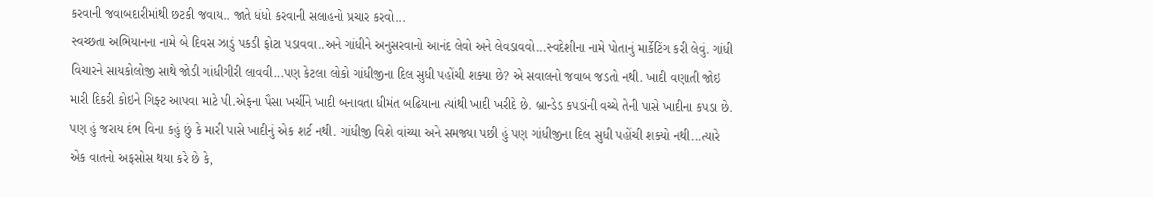કરવાની જવાબદારીમાંથી છટકી જવાય.. જાતે ધંધો કરવાની સલાહનો પ્રચાર કરવો...
સ્વચ્છતા અભિયાનના નામે બે દિવસ ઝાડું પકડી ફોટા પડાવવા..અને ગાંધીને અનુસરવાનો આનંદ લેવો અને લેવડાવવો...સ્વદેશીના નામે પોતાનું માર્કેટિંગ કરી લેવું. ગાંધી વિચારને સાયકોલોજી સાથે જોડી ગાંધીગીરી લાવવી...પણ કેટલા લોકો ગાંધીજીના દિલ સુધી પહોંચી શક્યા છે? એ સવાલનો જવાબ જડતો નથી. ખાદી વણાતી જોઇ મારી દિકરી કોઇને ગિફ્ટ આપવા માટે પી.એફના પૈસા ખર્ચીને ખાદી બનાવતા ધીમંત બઢિયાના ત્યાંથી ખાદી ખરીદે છે. બ્રાન્ડેડ કપડાંની વચ્ચે તેની પાસે ખાદીના કપડા છે. પણ હું જરાય દંભ વિના કહું છું કે મારી પાસે ખાદીનું એક શર્ટ નથી. ગાંધીજી વિશે વાંચ્યા અને સમજ્યા પછી હું પણ ગાંધીજીના દિલ સુધી પહોંચી શક્યો નથી...ત્યારે એક વાતનો અફસોસ થયા કરે છે કે,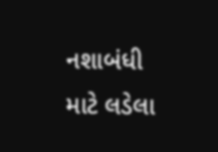નશાબંધી માટે લડેલા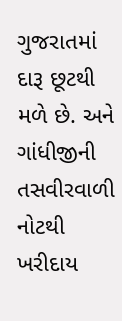ગુજરાતમાં દારૂ છૂટથી મળે છે. અને ગાંધીજીની તસવીરવાળી નોટથી ખરીદાય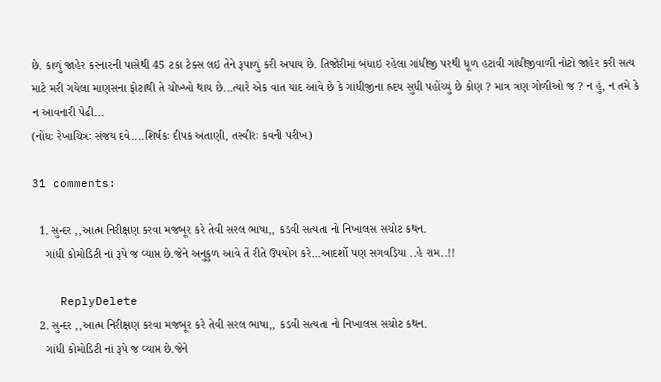છે. કાળું જાહેર કરનારની પાસેથી 45 ટકા ટેક્સ લઇ તેને રૂપાળું કરી અપાય છે. તિજોરીમાં બંધાઇ રહેલા ગાંધીજી પરથી ધૂળ હટાવી ગાંધીજીવાળી નોટો જાહેર કરી સત્ય માટે મરી ગયેલા માણસના ફોટાથી તે ચોખ્ખો થાય છે...ત્યારે એક વાત યાદ આવે છે કે ગાંધીજીના હ્રદય સુધી પહોંચ્યું છે કોણ ? માત્ર ત્રણ ગોળીઓ જ ? ન હું, ન તમે કે ન આવનારી પેઢી...
(નોંધઃ રેખાચિત્રઃ સંજય દવે....શિર્ષકઃ દીપક અંતાણી, તસ્વીરઃ કવની પરીખ)

31 comments:

  1. સુન્દર ,,આત્મ નિરીક્ષણ કરવા મજબૂર કરે તેવી સરલ ભાષા,, કડવી સત્યતા નો નિખાલસ સચોટ કથન.
    ગાંધી કોમોડિટી નાં રૂપે જ વ્યાપ્ત છે.જેને અનુકુળ આવે તેં રીતે ઉપયોગ કરે...આદર્શો પણ સગવડ઼િયા ..હે રામ..!!

    ReplyDelete
  2. સુન્દર ,,આત્મ નિરીક્ષણ કરવા મજબૂર કરે તેવી સરલ ભાષા,, કડવી સત્યતા નો નિખાલસ સચોટ કથન.
    ગાંધી કોમોડિટી નાં રૂપે જ વ્યાપ્ત છે.જેને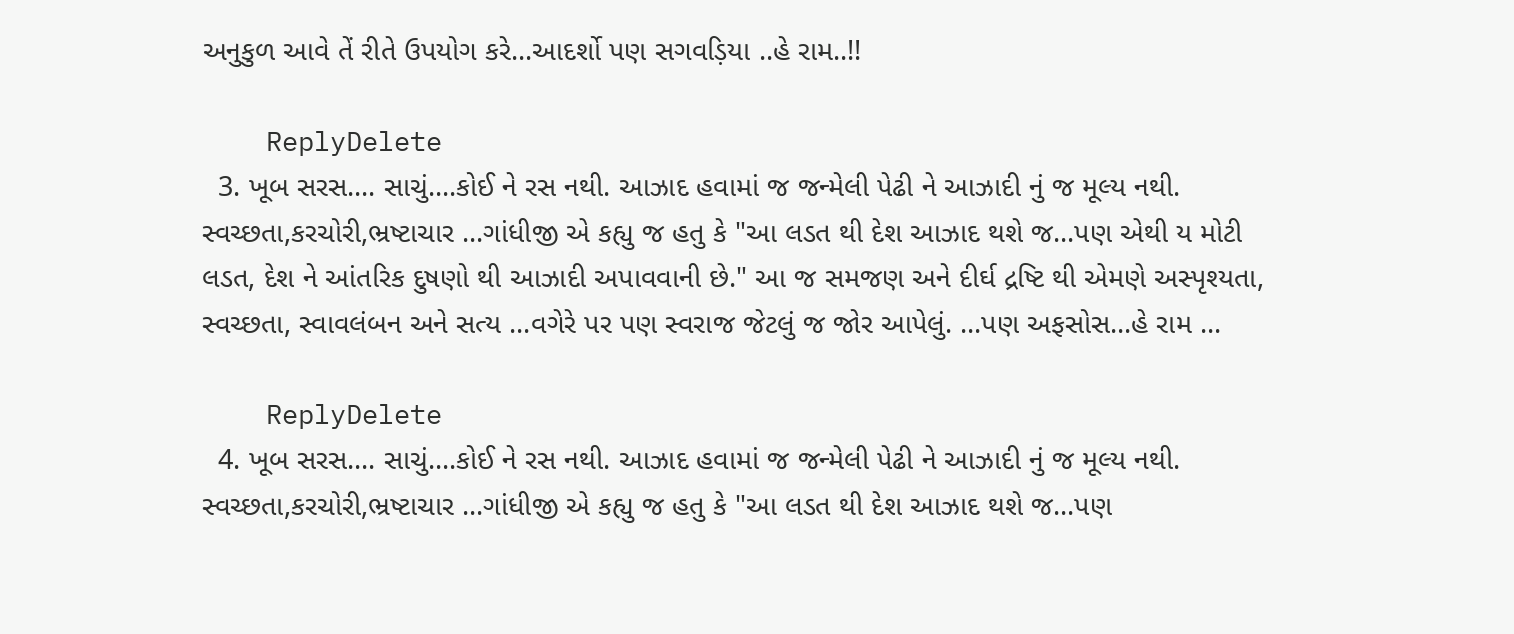અનુકુળ આવે તેં રીતે ઉપયોગ કરે...આદર્શો પણ સગવડ઼િયા ..હે રામ..!!

    ReplyDelete
  3. ખૂબ સરસ.... સાચું....કોઈ ને રસ નથી. આઝાદ હવામાં જ જન્મેલી પેઢી ને આઝાદી નું જ મૂલ્ય નથી. સ્વચ્છતા,કરચોરી,ભ્રષ્ટાચાર ...ગાંધીજી એ કહ્યુ જ હતુ કે "આ લડત થી દેશ આઝાદ થશે જ...પણ એથી ય મોટી લડત, દેશ ને આંતરિક દુષણો થી આઝાદી અપાવવાની છે." આ જ સમજણ અને દીર્ઘ દ્રષ્ટિ થી એમણે અસ્પૃશ્યતા, સ્વચ્છતા, સ્વાવલંબન અને સત્ય ...વગેરે પર પણ સ્વરાજ જેટલું જ જોર આપેલું. ...પણ અફસોસ...હે રામ ...

    ReplyDelete
  4. ખૂબ સરસ.... સાચું....કોઈ ને રસ નથી. આઝાદ હવામાં જ જન્મેલી પેઢી ને આઝાદી નું જ મૂલ્ય નથી. સ્વચ્છતા,કરચોરી,ભ્રષ્ટાચાર ...ગાંધીજી એ કહ્યુ જ હતુ કે "આ લડત થી દેશ આઝાદ થશે જ...પણ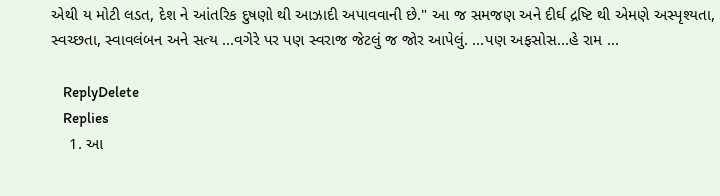એથી ય મોટી લડત, દેશ ને આંતરિક દુષણો થી આઝાદી અપાવવાની છે." આ જ સમજણ અને દીર્ઘ દ્રષ્ટિ થી એમણે અસ્પૃશ્યતા, સ્વચ્છતા, સ્વાવલંબન અને સત્ય ...વગેરે પર પણ સ્વરાજ જેટલું જ જોર આપેલું. ...પણ અફસોસ...હે રામ ...

    ReplyDelete
    Replies
    1. આ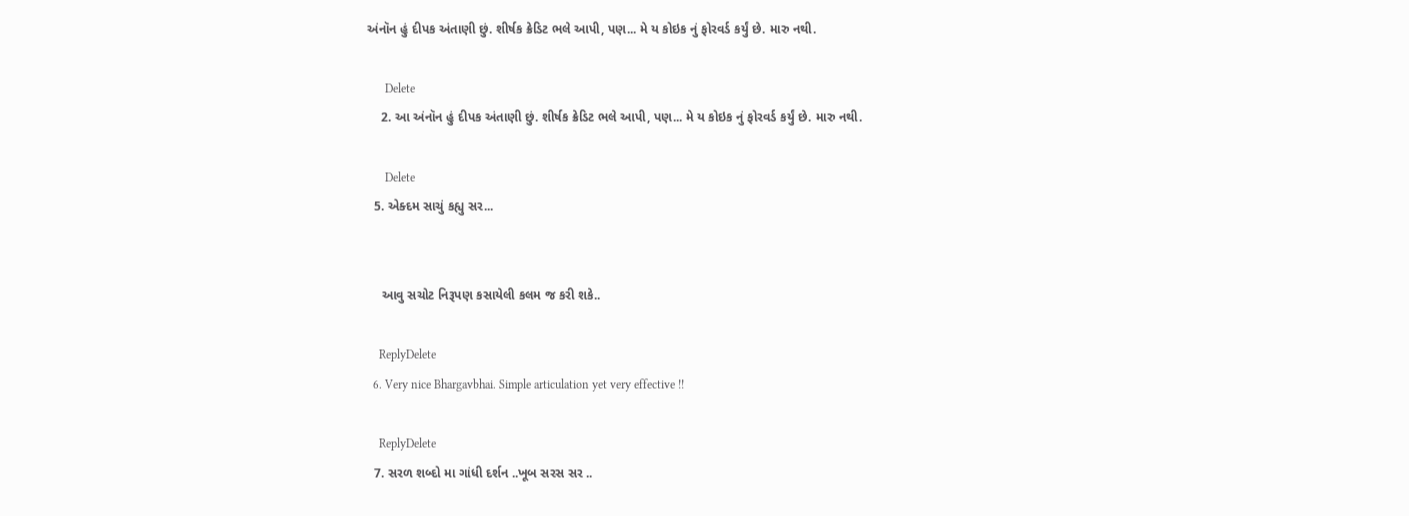અંનૉન હું દીપક અંતાણી છું. શીર્ષક ક્રેડિટ ભલે આપી, પણ... મે ય કોઇક નું ફોરવર્ડ કર્યું છે. મારુ નથી.

      Delete
    2. આ અંનૉન હું દીપક અંતાણી છું. શીર્ષક ક્રેડિટ ભલે આપી, પણ... મે ય કોઇક નું ફોરવર્ડ કર્યું છે. મારુ નથી.

      Delete
  5. એક્દમ સાચું કહ્યુ સર...


    આવુ સચોટ નિરૂપણ કસાયેલી કલમ જ કરી શકે..

    ReplyDelete
  6. Very nice Bhargavbhai. Simple articulation yet very effective !!

    ReplyDelete
  7. સરળ શબ્દો મા ગાંધી દર્શન ..ખૂબ સરસ સર ..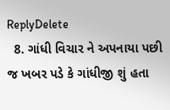ReplyDelete
  8. ગાંધી વિચાર ને અપનાયા પછી જ ખબર પડે કે ગાંધીજી શું હતા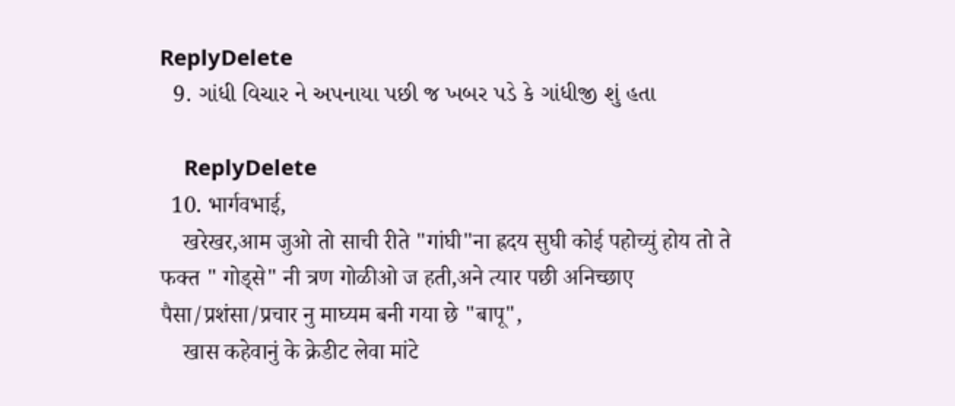ReplyDelete
  9. ગાંધી વિચાર ને અપનાયા પછી જ ખબર પડે કે ગાંધીજી શું હતા

    ReplyDelete
  10. भार्गवभाई,
    खरेखर,आम जुओ तो साची रीते "गांघी"ना ह्रदय सुघी कोई पहोच्युं होय तो ते फक्त " गोड्से" नी त्रण गोळीओ ज हती,अने त्यार पछी अनिच्छाए पैसा/प्रशंसा/प्रचार नु माघ्यम बनी गया छे "बापू",
    खास कहेवानुं के क्रेडीट लेवा मांटे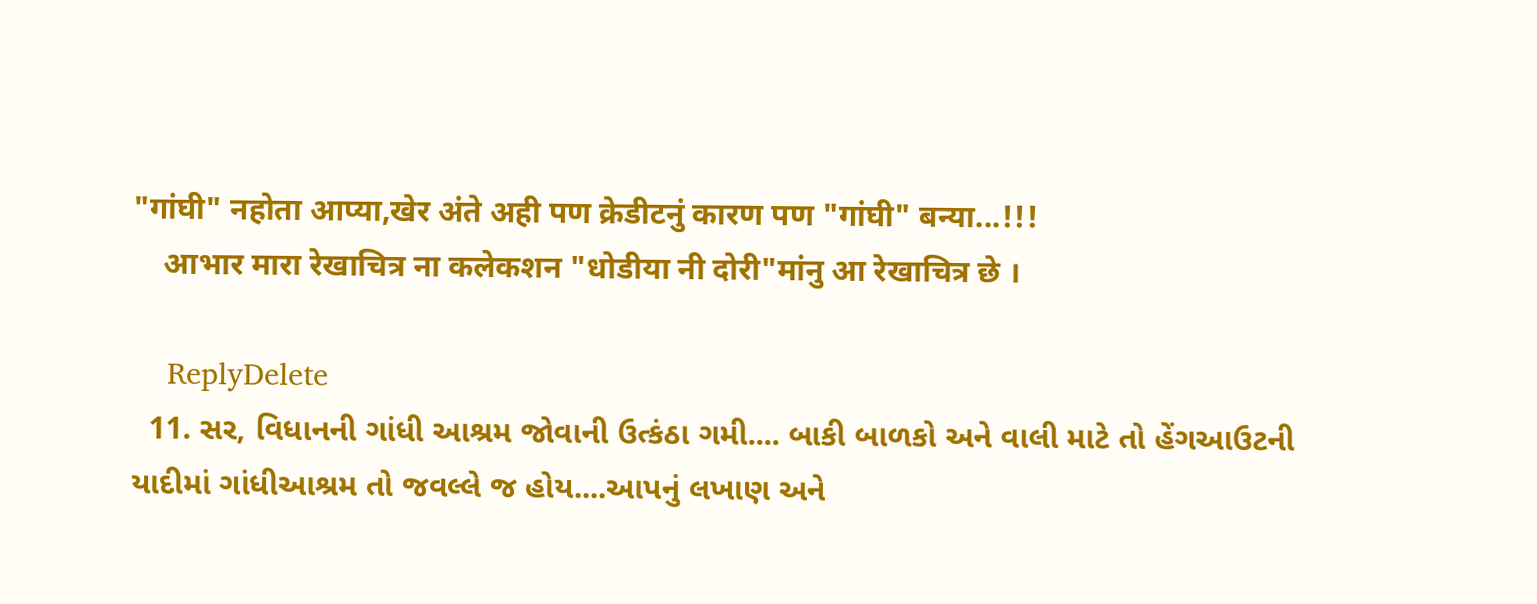"गांघी" नहोता आप्या,खेर अंते अही पण क्रेडीटनुं कारण पण "गांघी" बन्या...!!!
    आभार मारा रेखाचित्र ना कलेकशन "धोडीया नी दोरी"मांनु आ रेखाचित्र छे ।

    ReplyDelete
  11. સર, વિધાનની ગાંધી આશ્રમ જોવાની ઉત્કંઠા ગમી.... બાકી બાળકો અને વાલી માટે તો હેંગઆઉટની યાદીમાં ગાંધીઆશ્રમ તો જવલ્લે જ હોય....આપનું લખાણ અને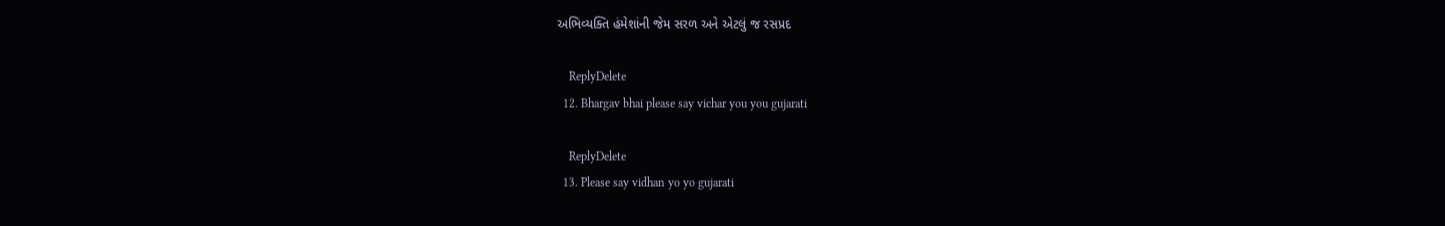અભિવ્યક્તિ હંમેશાંની જેમ સરળ અને એટલું જ રસપ્રદ

    ReplyDelete
  12. Bhargav bhai please say vichar you you gujarati

    ReplyDelete
  13. Please say vidhan yo yo gujarati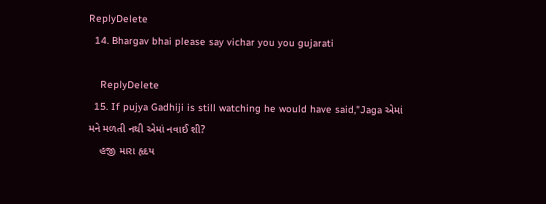ReplyDelete
  14. Bhargav bhai please say vichar you you gujarati

    ReplyDelete
  15. If pujya Gadhiji is still watching he would have said,"Jaga એમાં મને મળતી નથી એમાં નવાઈ શી?
    હજી મારા હૃદય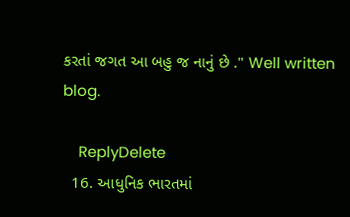કરતાં જગત આ બહુ જ નાનું છે ." Well written blog.

    ReplyDelete
  16. આધુનિક ભારતમાં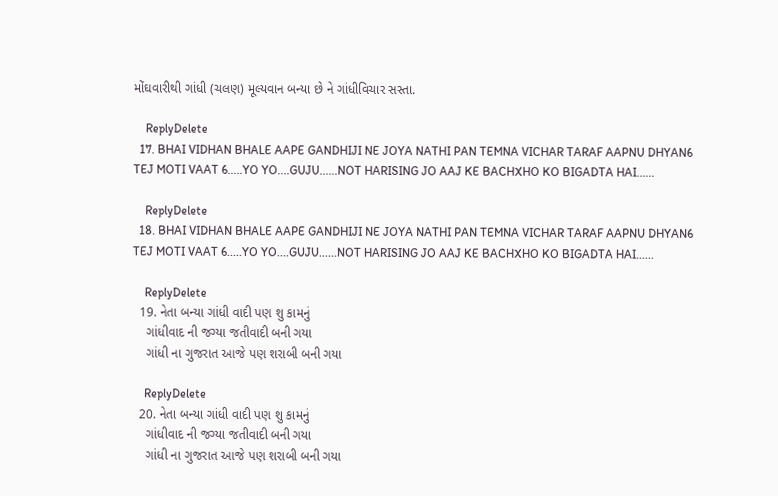મોંઘવારીથી ગાંધી (ચલણ) મૂલ્યવાન બન્યા છે ને ગાંધીવિચાર સસ્તા.

    ReplyDelete
  17. BHAI VIDHAN BHALE AAPE GANDHIJI NE JOYA NATHI PAN TEMNA VICHAR TARAF AAPNU DHYAN6 TEJ MOTI VAAT 6.....YO YO....GUJU......NOT HARISING JO AAJ KE BACHXHO KO BIGADTA HAI......

    ReplyDelete
  18. BHAI VIDHAN BHALE AAPE GANDHIJI NE JOYA NATHI PAN TEMNA VICHAR TARAF AAPNU DHYAN6 TEJ MOTI VAAT 6.....YO YO....GUJU......NOT HARISING JO AAJ KE BACHXHO KO BIGADTA HAI......

    ReplyDelete
  19. નેતા બન્યા ગાંધી વાદી પણ શુ કામનું
    ગાંધીવાદ ની જગ્યા જતીવાદી બની ગયા
    ગાંધી ના ગુજરાત આજે પણ શરાબી બની ગયા

    ReplyDelete
  20. નેતા બન્યા ગાંધી વાદી પણ શુ કામનું
    ગાંધીવાદ ની જગ્યા જતીવાદી બની ગયા
    ગાંધી ના ગુજરાત આજે પણ શરાબી બની ગયા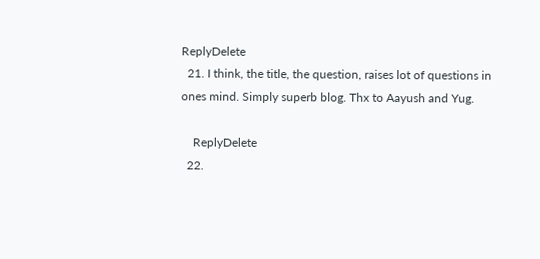ReplyDelete
  21. I think, the title, the question, raises lot of questions in ones mind. Simply superb blog. Thx to Aayush and Yug.

    ReplyDelete
  22.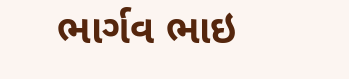ભાર્ગવ ભાઇ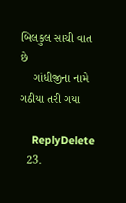બિલકુલ સાચી વાત છે
    ગાંધીજીના નામે ગઠીયા તરી ગયા

    ReplyDelete
  23.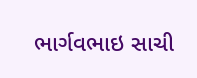ભાર્ગવભાઇ સાચી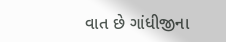વાત છે ગાંધીજીના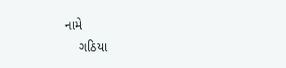નામે
    ગઠિયા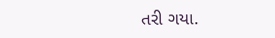તરી ગયા.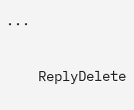...

    ReplyDelete